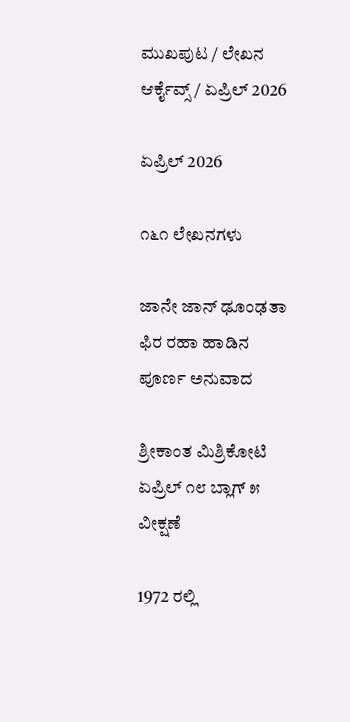ಮುಖಪುಟ / ಲೇಖನ ಆರ್ಕೈವ್ಸ್ / ಏಪ್ರಿಲ್ 2026

ಏಪ್ರಿಲ್ 2026

೧೬೧ ಲೇಖನಗಳು

ಜಾನೇ ಜಾನ್ ಢೂಂಢತಾ ಫಿರ ರಹಾ ಹಾಡಿನ ಪೂರ್ಣ ಅನುವಾದ

ಶ್ರೀಕಾಂತ ಮಿಶ್ರಿಕೋಟಿ ಏಪ್ರಿಲ್ ೧೮ ಬ್ಲಾಗ್ ೫ ವೀಕ್ಷಣೆ

1972 ರಲ್ಲಿ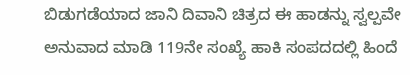ಬಿಡುಗಡೆಯಾದ ಜಾನಿ ದಿವಾನಿ ಚಿತ್ರದ ಈ ಹಾಡನ್ನು ಸ್ವಲ್ಪವೇ ಅನುವಾದ ಮಾಡಿ 119ನೇ ಸಂಖ್ಯೆ ಹಾಕಿ ಸಂಪದದಲ್ಲಿ ಹಿಂದೆ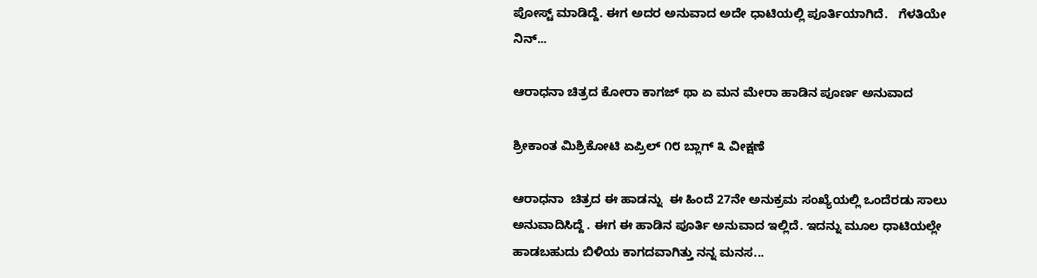ಪೋಸ್ಟ್ ಮಾಡಿದ್ದೆ. ಈಗ ಅದರ ಅನುವಾದ ಅದೇ ಧಾಟಿಯಲ್ಲಿ ಪೂರ್ತಿಯಾಗಿದೆ.   ಗೆಳತಿಯೇ ನಿನ್...

ಆರಾಧನಾ ಚಿತ್ರದ ಕೋರಾ ಕಾಗಜ್ ಥಾ ಏ ಮನ ಮೇರಾ ಹಾಡಿನ ಪೂರ್ಣ ಅನುವಾದ

ಶ್ರೀಕಾಂತ ಮಿಶ್ರಿಕೋಟಿ ಏಪ್ರಿಲ್ ೧೮ ಬ್ಲಾಗ್ ೩ ವೀಕ್ಷಣೆ

ಆರಾಧನಾ  ಚಿತ್ರದ ಈ ಹಾಡನ್ನು  ಈ ಹಿಂದೆ 27ನೇ ಅನುಕ್ರಮ ಸಂಖ್ಯೆಯಲ್ಲಿ ಒಂದೆರಡು ಸಾಲು ಅನುವಾದಿಸಿದ್ದೆ . ಈಗ ಈ ಹಾಡಿನ ಪೂರ್ತಿ ಅನುವಾದ ಇಲ್ಲಿದೆ. ಇದನ್ನು ಮೂಲ ಧಾಟಿಯಲ್ಲೇ ಹಾಡಬಹುದು ಬಿಳಿಯ ಕಾಗದವಾಗಿತ್ತು ನನ್ನ ಮನಸ...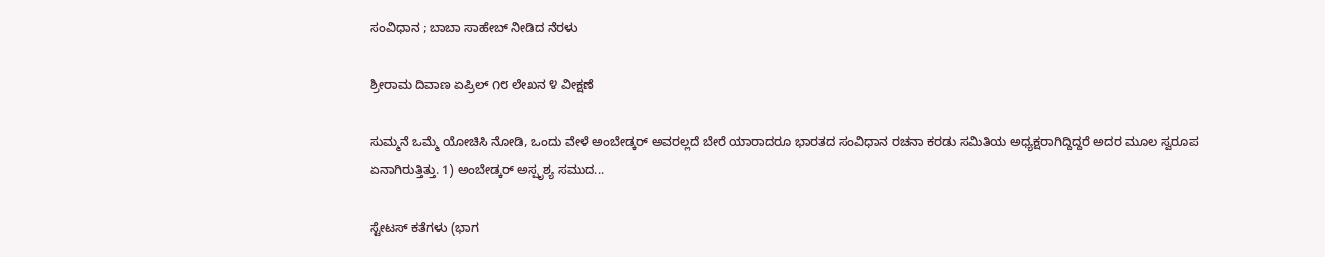ಸಂವಿಧಾನ ; ಬಾಬಾ ಸಾಹೇಬ್ ನೀಡಿದ ನೆರಳು

ಶ್ರೀರಾಮ ದಿವಾಣ ಏಪ್ರಿಲ್ ೧೮ ಲೇಖನ ೪ ವೀಕ್ಷಣೆ

ಸುಮ್ಮನೆ ಒಮ್ಮೆ ಯೋಚಿಸಿ ನೋಡಿ, ಒಂದು ವೇಳೆ ಅಂಬೇಡ್ಕರ್ ಅವರಲ್ಲದೆ ಬೇರೆ ಯಾರಾದರೂ ಭಾರತದ ಸಂವಿಧಾನ ರಚನಾ ಕರಡು ಸಮಿತಿಯ ಅಧ್ಯಕ್ಷರಾಗಿದ್ದಿದ್ದರೆ ಅದರ ಮೂಲ ಸ್ವರೂಪ ಏನಾಗಿರುತ್ತಿತ್ತು. 1) ಅಂಬೇಡ್ಕರ್ ಅಸ್ಪೃಶ್ಯ ಸಮುದ...

ಸ್ಟೇಟಸ್ ಕತೆಗಳು (ಭಾಗ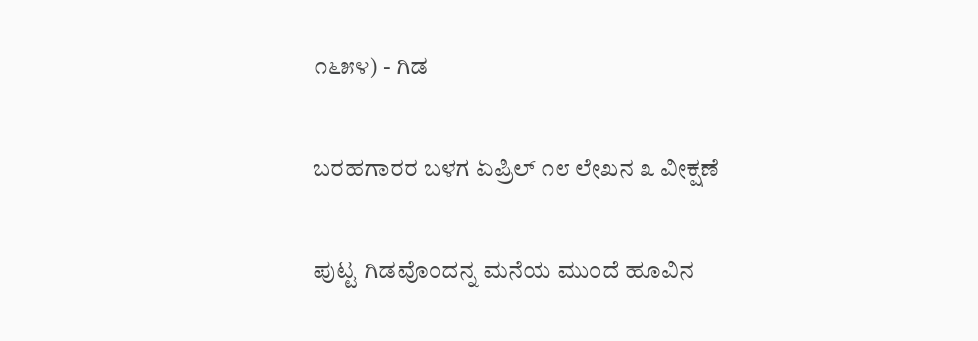೧೬೫೪) - ಗಿಡ

ಬರಹಗಾರರ ಬಳಗ ಏಪ್ರಿಲ್ ೧೮ ಲೇಖನ ೩ ವೀಕ್ಷಣೆ

ಪುಟ್ಟ ಗಿಡವೊಂದನ್ನ ಮನೆಯ ಮುಂದೆ ಹೂವಿನ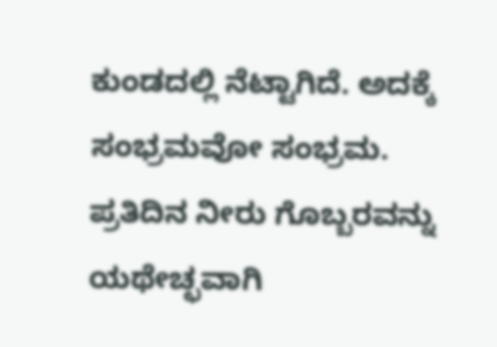ಕುಂಡದಲ್ಲಿ ನೆಟ್ಟಾಗಿದೆ. ಅದಕ್ಕೆ ಸಂಭ್ರಮವೋ ಸಂಭ್ರಮ. ಪ್ರತಿದಿನ ನೀರು ಗೊಬ್ಬರವನ್ನು ಯಥೇಚ್ಛವಾಗಿ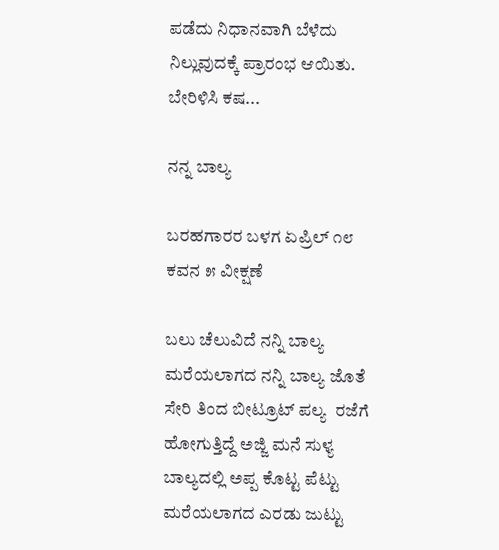ಪಡೆದು ನಿಧಾನವಾಗಿ ಬೆಳೆದು ನಿಲ್ಲುವುದಕ್ಕೆ ಪ್ರಾರಂಭ ಆಯಿತು. ಬೇರಿಳಿಸಿ ಕಷ...

ನನ್ನ ಬಾಲ್ಯ

ಬರಹಗಾರರ ಬಳಗ ಏಪ್ರಿಲ್ ೧೮ ಕವನ ೫ ವೀಕ್ಷಣೆ

ಬಲು ಚೆಲುವಿದೆ ನನ್ನಿ ಬಾಲ್ಯ ಮರೆಯಲಾಗದ ನನ್ನಿ ಬಾಲ್ಯ ಜೊತೆ ಸೇರಿ ತಿಂದ ಬೀಟ್ರೂಟ್ ಪಲ್ಯ  ರಜೆಗೆ ಹೋಗುತ್ತಿದ್ದೆ ಅಜ್ಜಿ ಮನೆ ಸುಳ್ಯ   ಬಾಲ್ಯದಲ್ಲಿ ಅಪ್ಪ ಕೊಟ್ಟ ಪೆಟ್ಟು  ಮರೆಯಲಾಗದ ಎರಡು ಜುಟ್ಟು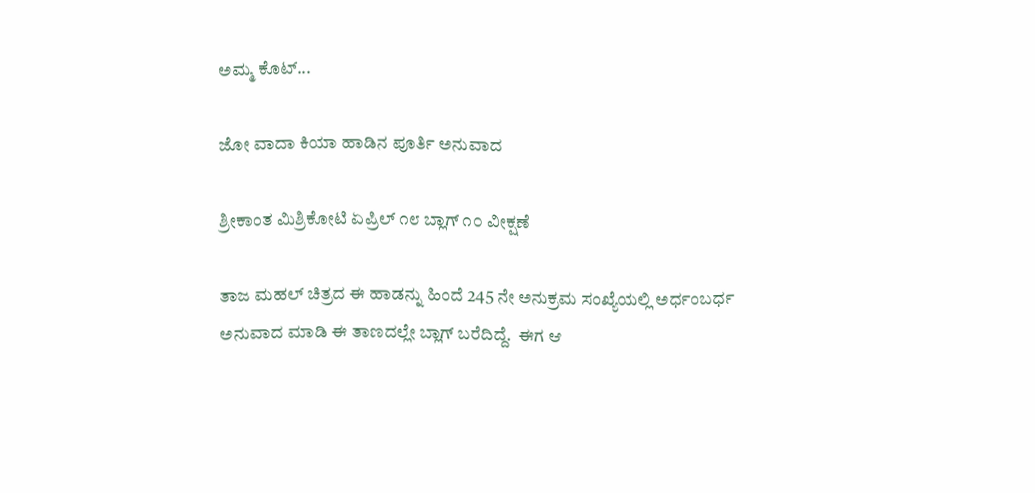ಅಮ್ಮ ಕೊಟ್...

ಜೋ ವಾದಾ ಕಿಯಾ ಹಾಡಿನ ಪೂರ್ತಿ ಅನುವಾದ

ಶ್ರೀಕಾಂತ ಮಿಶ್ರಿಕೋಟಿ ಏಪ್ರಿಲ್ ೧೮ ಬ್ಲಾಗ್ ೧೦ ವೀಕ್ಷಣೆ

ತಾಜ ಮಹಲ್ ಚಿತ್ರದ ಈ ಹಾಡನ್ನು ಹಿಂದೆ 245 ನೇ ಅನುಕ್ರಮ ಸಂಖ್ಯೆಯಲ್ಲಿ ಅರ್ಧಂಬರ್ಧ ಅನುವಾದ ಮಾಡಿ ಈ ತಾಣದಲ್ಲೇ ಬ್ಲಾಗ್ ಬರೆದಿದ್ದೆ.  ಈಗ ಆ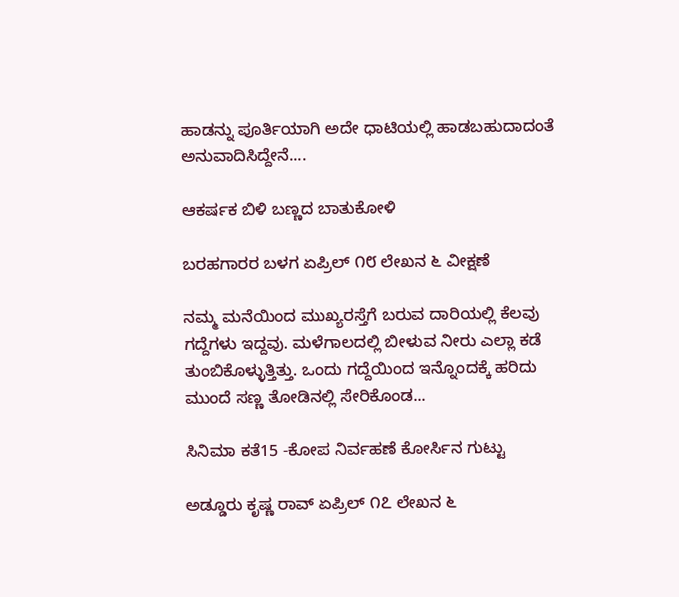ಹಾಡನ್ನು ಪೂರ್ತಿಯಾಗಿ ಅದೇ ಧಾಟಿಯಲ್ಲಿ ಹಾಡಬಹುದಾದಂತೆ ಅನುವಾದಿಸಿದ್ದೇನೆ....

ಆಕರ್ಷಕ ಬಿಳಿ ಬಣ್ಣದ ಬಾತುಕೋಳಿ

ಬರಹಗಾರರ ಬಳಗ ಏಪ್ರಿಲ್ ೧೮ ಲೇಖನ ೬ ವೀಕ್ಷಣೆ

ನಮ್ಮ ಮನೆಯಿಂದ ಮುಖ್ಯರಸ್ತೆಗೆ ಬರುವ ದಾರಿಯಲ್ಲಿ ಕೆಲವು ಗದ್ದೆಗಳು ಇದ್ದವು. ಮಳೆಗಾಲದಲ್ಲಿ ಬೀಳುವ ನೀರು ಎಲ್ಲಾ ಕಡೆ ತುಂಬಿಕೊಳ್ಳುತ್ತಿತ್ತು. ಒಂದು ಗದ್ದೆಯಿಂದ ಇನ್ನೊಂದಕ್ಕೆ ಹರಿದು ಮುಂದೆ ಸಣ್ಣ ತೋಡಿನಲ್ಲಿ ಸೇರಿಕೊಂಡ...

ಸಿನಿಮಾ ಕತೆ15 -ಕೋಪ ನಿರ್ವಹಣೆ ಕೋರ್ಸಿನ ಗುಟ್ಟು

ಅಡ್ಡೂರು ಕೃಷ್ಣ ರಾವ್ ಏಪ್ರಿಲ್ ೧೭ ಲೇಖನ ೬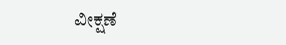ವೀಕ್ಷಣೆ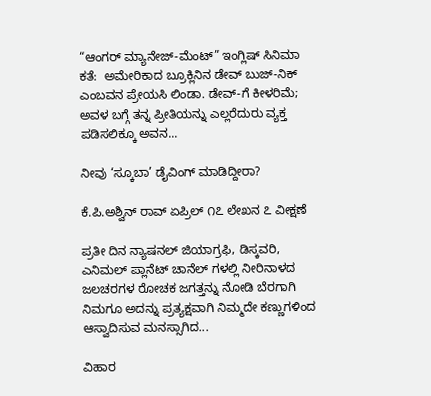“ಆಂಗರ್ ಮ್ಯಾನೇಜ್-ಮೆಂಟ್” ಇಂಗ್ಲಿಷ್ ಸಿನಿಮಾ ಕತೆ:  ಅಮೇರಿಕಾದ ಬ್ರೂಕ್ಲಿನಿನ ಡೇವ್ ಬುಜ್-ನಿಕ್ ಎಂಬವನ ಪ್ರೇಯಸಿ ಲಿಂಡಾ. ಡೇವ್-ಗೆ ಕೀಳರಿಮೆ; ಅವಳ ಬಗ್ಗೆ ತನ್ನ ಪ್ರೀತಿಯನ್ನು ಎಲ್ಲರೆದುರು ವ್ಯಕ್ತ ಪಡಿಸಲಿಕ್ಕೂ ಅವನ...

ನೀವು ‘ಸ್ಕೂಬಾ’ ಡೈವಿಂಗ್ ಮಾಡಿದ್ದೀರಾ?

ಕೆ.ಪಿ.ಅಶ್ವಿನ್ ರಾವ್ ಏಪ್ರಿಲ್ ೧೭ ಲೇಖನ ೭ ವೀಕ್ಷಣೆ

ಪ್ರತೀ ದಿನ ನ್ಯಾಷನಲ್ ಜಿಯಾಗ್ರಫಿ, ಡಿಸ್ಕವರಿ, ಎನಿಮಲ್ ಪ್ಲಾನೆಟ್ ಚಾನೆಲ್ ಗಳಲ್ಲಿ ನೀರಿನಾಳದ ಜಲಚರಗಳ ರೋಚಕ ಜಗತ್ತನ್ನು ನೋಡಿ ಬೆರಗಾಗಿ ನಿಮಗೂ ಅದನ್ನು ಪ್ರತ್ಯಕ್ಷವಾಗಿ ನಿಮ್ಮದೇ ಕಣ್ಣುಗಳಿಂದ ಆಸ್ವಾದಿಸುವ ಮನಸ್ಸಾಗಿದ...

ವಿಹಾರ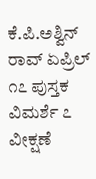ಕೆ.ಪಿ.ಅಶ್ವಿನ್ ರಾವ್ ಏಪ್ರಿಲ್ ೧೭ ಪುಸ್ತಕ ವಿಮರ್ಶೆ ೭ ವೀಕ್ಷಣೆ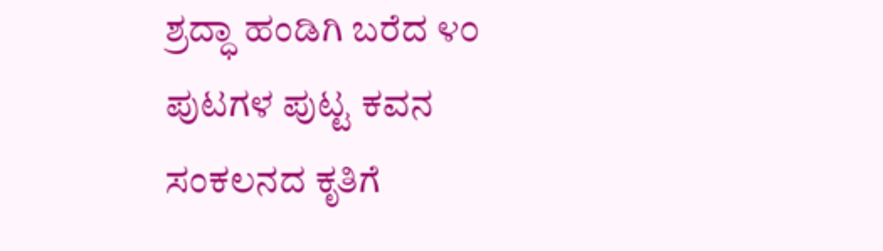ಶ್ರದ್ಧಾ ಹಂಡಿಗಿ ಬರೆದ ೪೦ ಪುಟಗಳ ಪುಟ್ಟ ಕವನ ಸಂಕಲನದ ಕೃತಿಗೆ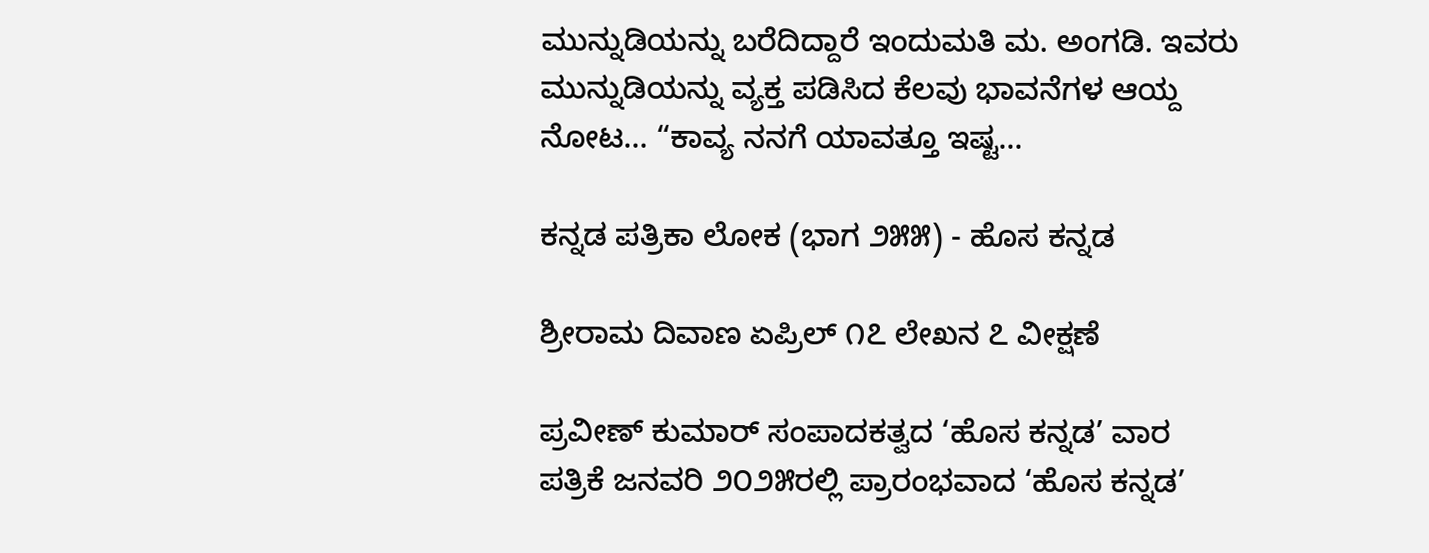ಮುನ್ನುಡಿಯನ್ನು ಬರೆದಿದ್ದಾರೆ ಇಂದುಮತಿ ಮ. ಅಂಗಡಿ. ಇವರು ಮುನ್ನುಡಿಯನ್ನು ವ್ಯಕ್ತ ಪಡಿಸಿದ ಕೆಲವು ಭಾವನೆಗಳ ಆಯ್ದ ನೋಟ… “ಕಾವ್ಯ ನನಗೆ ಯಾವತ್ತೂ ಇಷ್ಟ...

ಕನ್ನಡ ಪತ್ರಿಕಾ ಲೋಕ (ಭಾಗ ೨೫೫) - ಹೊಸ ಕನ್ನಡ

ಶ್ರೀರಾಮ ದಿವಾಣ ಏಪ್ರಿಲ್ ೧೭ ಲೇಖನ ೭ ವೀಕ್ಷಣೆ

ಪ್ರವೀಣ್ ಕುಮಾರ್ ಸಂಪಾದಕತ್ವದ ‘ಹೊಸ ಕನ್ನಡ’ ವಾರ ಪತ್ರಿಕೆ ಜನವರಿ ೨೦೨೫ರಲ್ಲಿ ಪ್ರಾರಂಭವಾದ ‘ಹೊಸ ಕನ್ನಡ’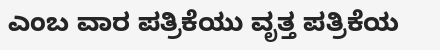ಎಂಬ ವಾರ ಪತ್ರಿಕೆಯು ವೃತ್ತ ಪತ್ರಿಕೆಯ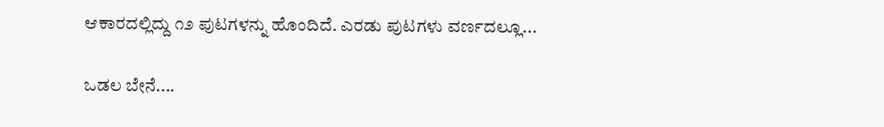ಆಕಾರದಲ್ಲಿದ್ದು ೧೨ ಪುಟಗಳನ್ನು ಹೊಂದಿದೆ. ಎರಡು ಪುಟಗಳು ವರ್ಣದಲ್ಲೂ...

ಒಡಲ ಬೇನೆ....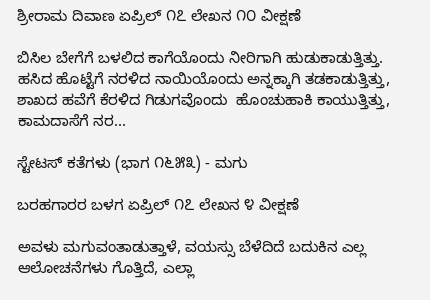ಶ್ರೀರಾಮ ದಿವಾಣ ಏಪ್ರಿಲ್ ೧೭ ಲೇಖನ ೧೦ ವೀಕ್ಷಣೆ

ಬಿಸಿಲ ಬೇಗೆಗೆ ಬಳಲಿದ ಕಾಗೆಯೊಂದು ನೀರಿಗಾಗಿ ಹುಡುಕಾಡುತ್ತಿತ್ತು. ಹಸಿದ ಹೊಟ್ಟೆಗೆ ನರಳಿದ ನಾಯಿಯೊಂದು ಅನ್ನಕ್ಕಾಗಿ ತಡಕಾಡುತ್ತಿತ್ತು, ಶಾಖದ ಹವೆಗೆ ಕೆರಳಿದ ಗಿಡುಗವೊಂದು  ಹೊಂಚುಹಾಕಿ ಕಾಯುತ್ತಿತ್ತು, ಕಾಮದಾಸೆಗೆ ನರ...

ಸ್ಟೇಟಸ್ ಕತೆಗಳು (ಭಾಗ ೧೬೫೩) - ಮಗು

ಬರಹಗಾರರ ಬಳಗ ಏಪ್ರಿಲ್ ೧೭ ಲೇಖನ ೪ ವೀಕ್ಷಣೆ

ಅವಳು ಮಗುವಂತಾಡುತ್ತಾಳೆ, ವಯಸ್ಸು ಬೆಳೆದಿದೆ ಬದುಕಿನ ಎಲ್ಲ ಆಲೋಚನೆಗಳು ಗೊತ್ತಿದೆ, ಎಲ್ಲಾ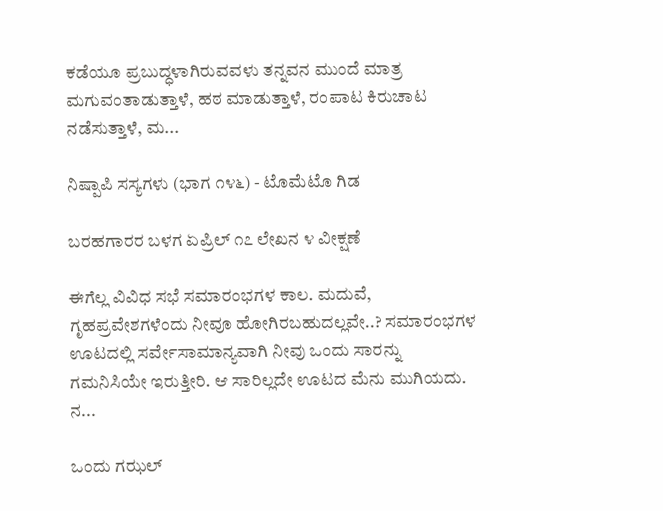ಕಡೆಯೂ ಪ್ರಬುದ್ಧಳಾಗಿರುವವಳು ತನ್ನವನ ಮುಂದೆ ಮಾತ್ರ ಮಗುವಂತಾಡುತ್ತಾಳೆ, ಹಠ ಮಾಡುತ್ತಾಳೆ, ರಂಪಾಟ ಕಿರುಚಾಟ ನಡೆಸುತ್ತಾಳೆ, ಮ...

ನಿಷ್ಪಾಪಿ ಸಸ್ಯಗಳು (ಭಾಗ ೧೪೬) - ಟೊಮೆಟೊ ಗಿಡ

ಬರಹಗಾರರ ಬಳಗ ಏಪ್ರಿಲ್ ೧೭ ಲೇಖನ ೪ ವೀಕ್ಷಣೆ

ಈಗೆಲ್ಲ ವಿವಿಧ ಸಭೆ ಸಮಾರಂಭಗಳ ಕಾಲ. ಮದುವೆ, ಗೃಹಪ್ರವೇಶಗಳೆಂದು ನೀವೂ ಹೋಗಿರಬಹುದಲ್ಲವೇ..? ಸಮಾರಂಭಗಳ ಊಟದಲ್ಲಿ ಸರ್ವೇಸಾಮಾನ್ಯವಾಗಿ ನೀವು ಒಂದು ಸಾರನ್ನು ಗಮನಿಸಿಯೇ ಇರುತ್ತೀರಿ. ಆ ಸಾರಿಲ್ಲದೇ ಊಟದ ಮೆನು ಮುಗಿಯದು. ನ...

ಒಂದು ಗಝಲ್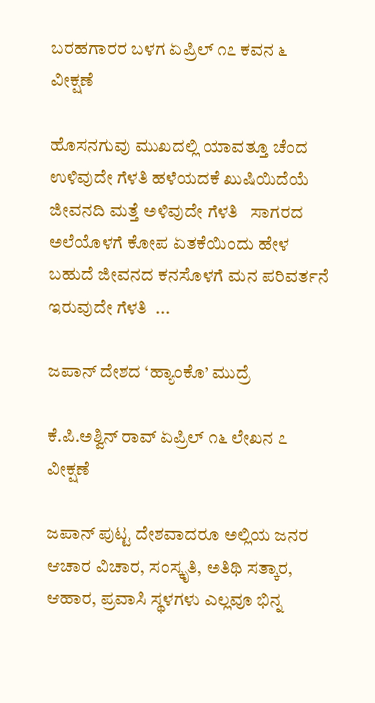ಬರಹಗಾರರ ಬಳಗ ಏಪ್ರಿಲ್ ೧೭ ಕವನ ೬ ವೀಕ್ಷಣೆ

ಹೊಸನಗುವು ಮುಖದಲ್ಲಿ ಯಾವತ್ತೂ ಚೆಂದ ಉಳಿವುದೇ ಗೆಳತಿ ಹಳೆಯದಕೆ ಖುಷಿಯಿದೆಯೆ ಜೀವನದಿ ಮತ್ತೆ ಅಳಿವುದೇ ಗೆಳತಿ   ಸಾಗರದ ಅಲೆಯೊಳಗೆ ಕೋಪ ಏತಕೆಯಿಂದು ಹೇಳ ಬಹುದೆ ಜೀವನದ ಕನಸೊಳಗೆ ಮನ ಪರಿವರ್ತನೆ ಇರುವುದೇ ಗೆಳತಿ  ...

ಜಪಾನ್ ದೇಶದ ‘ಹ್ಯಾಂಕೊ’ ಮುದ್ರೆ

ಕೆ.ಪಿ.ಅಶ್ವಿನ್ ರಾವ್ ಏಪ್ರಿಲ್ ೧೬ ಲೇಖನ ೭ ವೀಕ್ಷಣೆ

ಜಪಾನ್ ಪುಟ್ಟ ದೇಶವಾದರೂ ಅಲ್ಲಿಯ ಜನರ ಆಚಾರ ವಿಚಾರ, ಸಂಸ್ಕೃತಿ, ಅತಿಥಿ ಸತ್ಕಾರ, ಆಹಾರ, ಪ್ರವಾಸಿ ಸ್ಥಳಗಳು ಎಲ್ಲವೂ ಭಿನ್ನ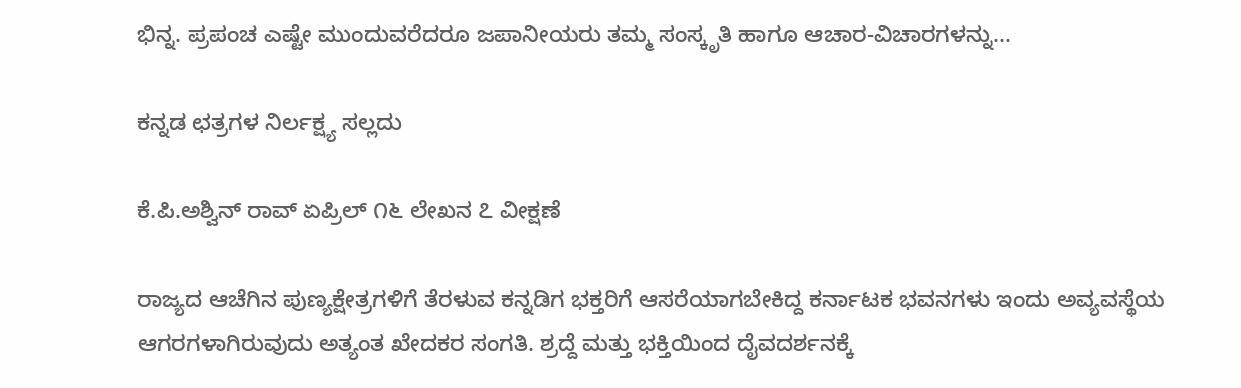ಭಿನ್ನ. ಪ್ರಪಂಚ ಎಷ್ಟೇ ಮುಂದುವರೆದರೂ ಜಪಾನೀಯರು ತಮ್ಮ ಸಂಸ್ಕೃತಿ ಹಾಗೂ ಆಚಾರ-ವಿಚಾರಗಳನ್ನು...

ಕನ್ನಡ ಛತ್ರಗಳ ನಿರ್ಲಕ್ಷ್ಯ ಸಲ್ಲದು

ಕೆ.ಪಿ.ಅಶ್ವಿನ್ ರಾವ್ ಏಪ್ರಿಲ್ ೧೬ ಲೇಖನ ೭ ವೀಕ್ಷಣೆ

ರಾಜ್ಯದ ಆಚೆಗಿನ ಪುಣ್ಯಕ್ಷೇತ್ರಗಳಿಗೆ ತೆರಳುವ ಕನ್ನಡಿಗ ಭಕ್ತರಿಗೆ ಆಸರೆಯಾಗಬೇಕಿದ್ದ ಕರ್ನಾಟಕ ಭವನಗಳು ಇಂದು ಅವ್ಯವಸ್ಥೆಯ ಆಗರಗಳಾಗಿರುವುದು ಅತ್ಯಂತ ಖೇದಕರ ಸಂಗತಿ. ಶ್ರದ್ದೆ ಮತ್ತು ಭಕ್ತಿಯಿಂದ ದೈವದರ್ಶನಕ್ಕೆ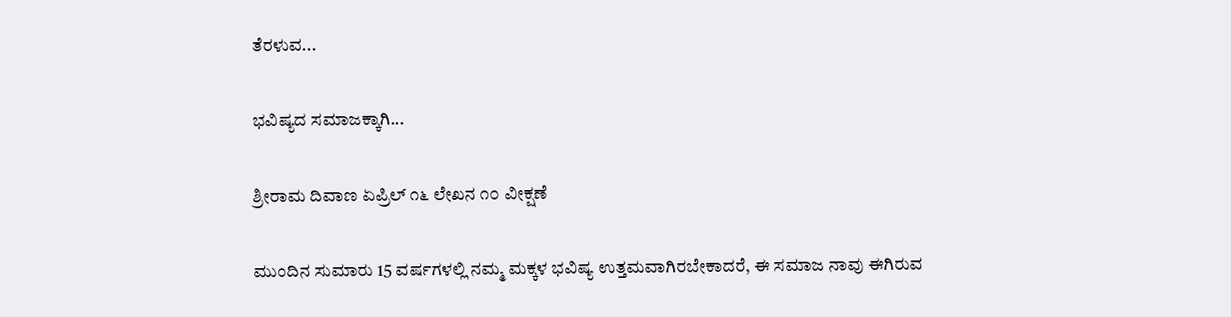ತೆರಳುವ...

ಭವಿಷ್ಯದ ಸಮಾಜಕ್ಕಾಗಿ...

ಶ್ರೀರಾಮ ದಿವಾಣ ಏಪ್ರಿಲ್ ೧೬ ಲೇಖನ ೧೦ ವೀಕ್ಷಣೆ

ಮುಂದಿನ ಸುಮಾರು 15 ವರ್ಷಗಳಲ್ಲಿ ನಮ್ಮ ಮಕ್ಕಳ ಭವಿಷ್ಯ ಉತ್ತಮವಾಗಿರಬೇಕಾದರೆ, ಈ ಸಮಾಜ ನಾವು ಈಗಿರುವ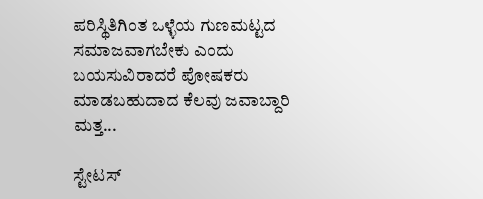ಪರಿಸ್ಥಿತಿಗಿಂತ ಒಳ್ಳೆಯ ಗುಣಮಟ್ಟದ ಸಮಾಜವಾಗಬೇಕು ಎಂದು ಬಯಸುವಿರಾದರೆ ಪೋಷಕರು ಮಾಡಬಹುದಾದ ಕೆಲವು ಜವಾಬ್ದಾರಿ ಮತ್ತ...

ಸ್ಟೇಟಸ್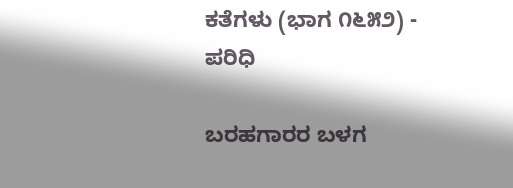ಕತೆಗಳು (ಭಾಗ ೧೬೫೨) - ಪರಿಧಿ

ಬರಹಗಾರರ ಬಳಗ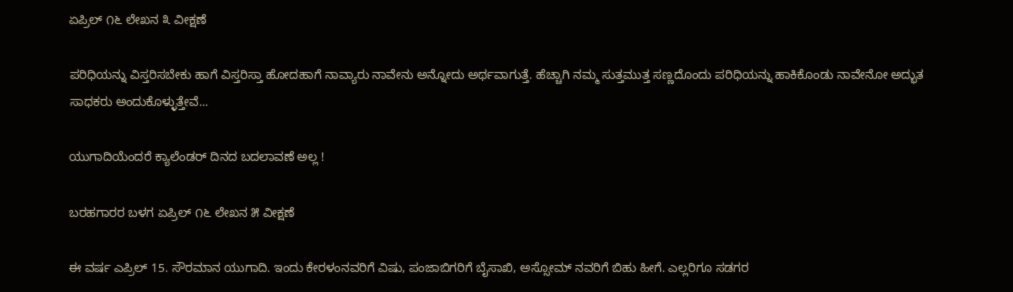ಏಪ್ರಿಲ್ ೧೬ ಲೇಖನ ೩ ವೀಕ್ಷಣೆ

ಪರಿಧಿಯನ್ನು ವಿಸ್ತರಿಸಬೇಕು ಹಾಗೆ ವಿಸ್ತರಿಸ್ತಾ ಹೋದಹಾಗೆ ನಾವ್ಯಾರು ನಾವೇನು ಅನ್ನೋದು ಅರ್ಥವಾಗುತ್ತೆ. ಹೆಚ್ಚಾಗಿ ನಮ್ಮ ಸುತ್ತಮುತ್ತ ಸಣ್ಣದೊಂದು ಪರಿಧಿಯನ್ನು ಹಾಕಿಕೊಂಡು ನಾವೇನೋ ಅದ್ಭುತ ಸಾಧಕರು ಅಂದುಕೊಳ್ಳುತ್ತೇವೆ...

ಯುಗಾದಿಯೆಂದರೆ ಕ್ಯಾಲೆಂಡರ್ ದಿನದ ಬದಲಾವಣೆ ಅಲ್ಲ !

ಬರಹಗಾರರ ಬಳಗ ಏಪ್ರಿಲ್ ೧೬ ಲೇಖನ ೫ ವೀಕ್ಷಣೆ

ಈ ವರ್ಷ ಎಪ್ರಿಲ್ 15. ಸೌರಮಾನ ಯುಗಾದಿ. ಇಂದು ಕೇರಳಂನವರಿಗೆ ವಿಷು, ಪಂಜಾಬಿಗರಿಗೆ ಬೈಸಾಖಿ, ಅಸ್ಸೋಮ್ ನವರಿಗೆ ಬಿಹು ಹೀಗೆ. ಎಲ್ಲರಿಗೂ ಸಡಗರ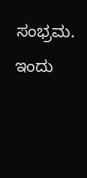ಸಂಭ್ರಮ. ಇಂದು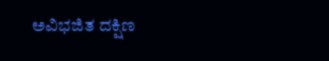ಅವಿಭಜಿತ ದಕ್ಷಿಣ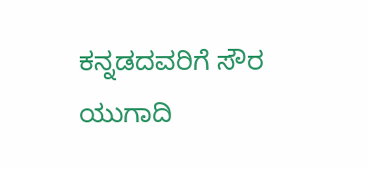ಕನ್ನಡದವರಿಗೆ ಸೌರ ಯುಗಾದಿ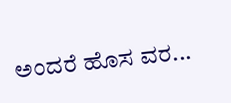ಅಂದರೆ ಹೊಸ ವರ...